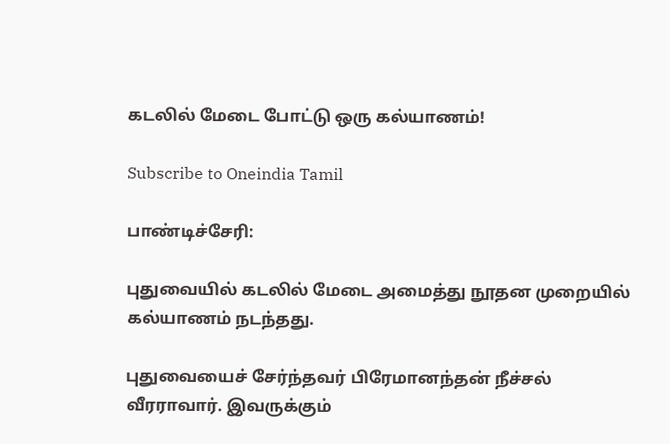கடலில் மேடை போட்டு ஒரு கல்யாணம்!

Subscribe to Oneindia Tamil

பாண்டிச்சேரி:

புதுவையில் கடலில் மேடை அமைத்து நூதன முறையில் கல்யாணம் நடந்தது.

புதுவையைச் சேர்ந்தவர் பிரேமானந்தன் நீச்சல் வீரராவார். இவருக்கும்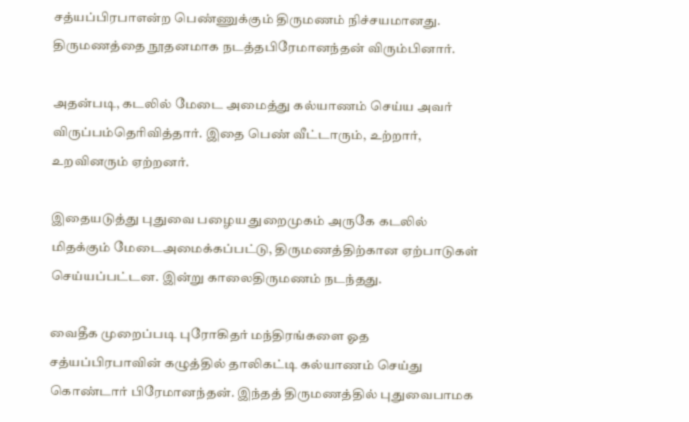சத்யப்பிரபாஎன்ற பெண்ணுக்கும் திருமணம் நிச்சயமானது. திருமணத்தை நூதனமாக நடத்தபிரேமானந்தன் விரும்பினார்.

அதன்படி, கடலில் மேடை அமைத்து கல்யாணம் செய்ய அவர் விருப்பம்தெரிவித்தார். இதை பெண் வீட்டாரும், உற்றார், உறவினரும் ஏற்றனர்.

இதையடுத்து புதுவை பழைய துறைமுகம் அருகே கடலில் மிதக்கும் மேடைஅமைக்கப்பட்டு, திருமணத்திற்கான ஏற்பாடுகள் செய்யப்பட்டன. இன்று காலைதிருமணம் நடந்தது.

வைதீக முறைப்படி புரோகிதர் மந்திரங்களை ஓத சத்யப்பிரபாவின் கழுத்தில் தாலிகட்டி கல்யாணம் செய்து கொண்டார் பிரேமானந்தன். இந்தத் திருமணத்தில் புதுவைபாமக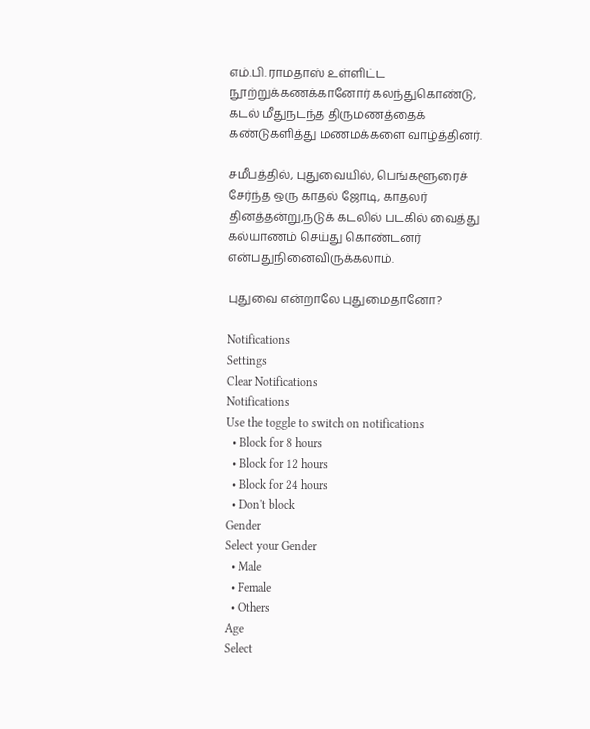எம்.பி. ராமதாஸ் உள்ளிட்ட நூற்றுக்கணக்கானோர் கலந்துகொண்டு, கடல் மீதுநடந்த திருமணத்தைக் கண்டுகளித்து மணமக்களை வாழ்த்தினர்.

சமீபத்தில், புதுவையில், பெங்களூரைச் சேர்ந்த ஒரு காதல் ஜோடி, காதலர் தினத்தன்று,நடுக் கடலில் படகில் வைத்து கல்யாணம் செய்து கொண்டனர் என்பதுநினைவிருக்கலாம்.

புதுவை என்றாலே புதுமைதானோ?

Notifications
Settings
Clear Notifications
Notifications
Use the toggle to switch on notifications
  • Block for 8 hours
  • Block for 12 hours
  • Block for 24 hours
  • Don't block
Gender
Select your Gender
  • Male
  • Female
  • Others
Age
Select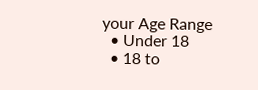your Age Range
  • Under 18
  • 18 to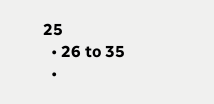25
  • 26 to 35
  •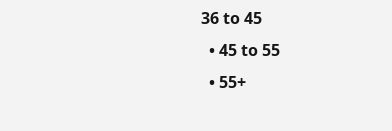36 to 45
  • 45 to 55
  • 55+